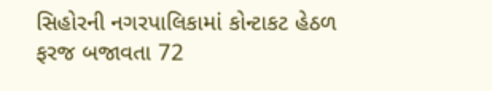સિહોરની નગરપાલિકામાં કોન્ટાકટ હેઠળ ફરજ બજાવતા 72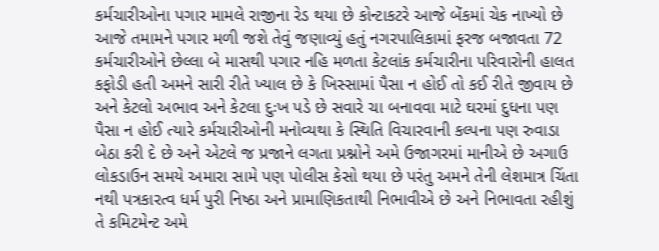કર્મચારીઓના પગાર મામલે રાજીના રેડ થયા છે કોન્ટાકટરે આજે બેંકમાં ચેક નાખ્યો છે આજે તમામને પગાર મળી જશે તેવું જણાવ્યું હતું નગરપાલિકામાં ફરજ બજાવતા 72 કર્મચારીઓને છેલ્લા બે માસથી પગાર નહિ મળતા કેટલાંક કર્મચારીના પરિવારોની હાલત કફોડી હતી અમને સારી રીતે ખ્યાલ છે કે ખિસ્સામાં પૈસા ન હોઈ તો કઈ રીતે જીવાય છે અને કેટલો અભાવ અને કેટલા દુઃખ પડે છે સવારે ચા બનાવવા માટે ઘરમાં દુધના પણ પૈસા ન હોઈ ત્યારે કર્મચારીઓની મનોવ્યથા કે સ્થિતિ વિચારવાની કલ્પના પણ રુવાડા બેઠા કરી દે છે અને એટલે જ પ્રજાને લગતા પ્રશ્નોને અમે ઉજાગરમાં માનીએ છે અગાઉ લોકડાઉન સમયે અમારા સામે પણ પોલીસ કેસો થયા છે પરંતુ અમને તેની લેશમાત્ર ચિંતા નથી પત્રકારત્વ ધર્મ પુરી નિષ્ઠા અને પ્રામાણિકતાથી નિભાવીએ છે અને નિભાવતા રહીશું તે કમિટમેન્ટ અમે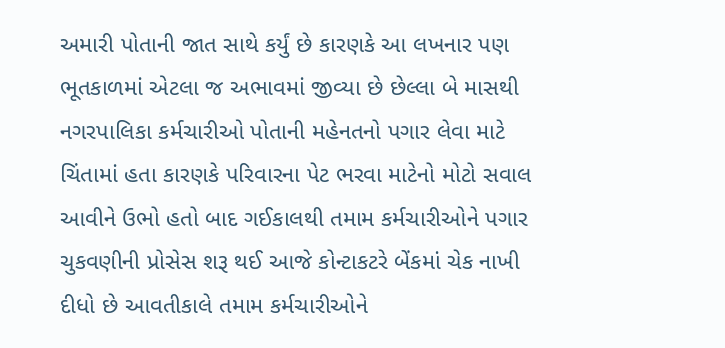અમારી પોતાની જાત સાથે કર્યું છે કારણકે આ લખનાર પણ ભૂતકાળમાં એટલા જ અભાવમાં જીવ્યા છે છેલ્લા બે માસથી નગરપાલિકા કર્મચારીઓ પોતાની મહેનતનો પગાર લેવા માટે ચિંતામાં હતા કારણકે પરિવારના પેટ ભરવા માટેનો મોટો સવાલ આવીને ઉભો હતો બાદ ગઈકાલથી તમામ કર્મચારીઓને પગાર ચુકવણીની પ્રોસેસ શરૂ થઈ આજે કોન્ટાકટરે બેંકમાં ચેક નાખી દીધો છે આવતીકાલે તમામ કર્મચારીઓને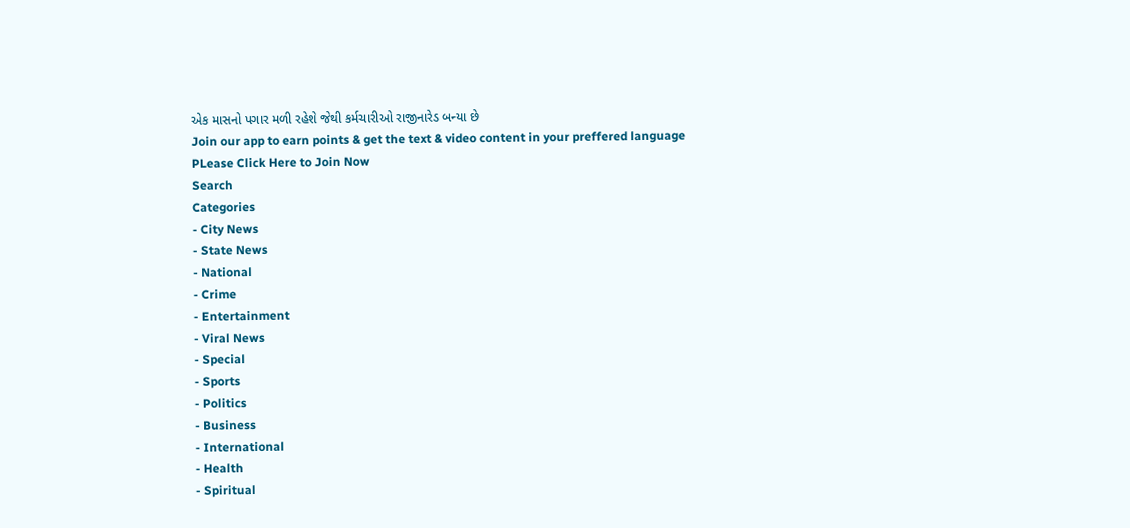એક માસનો પગાર મળી રહેશે જેથી કર્મચારીઓ રાજીનારેડ બન્યા છે
Join our app to earn points & get the text & video content in your preffered language
PLease Click Here to Join Now
Search
Categories
- City News
- State News
- National
- Crime
- Entertainment
- Viral News
- Special
- Sports
- Politics
- Business
- International
- Health
- Spiritual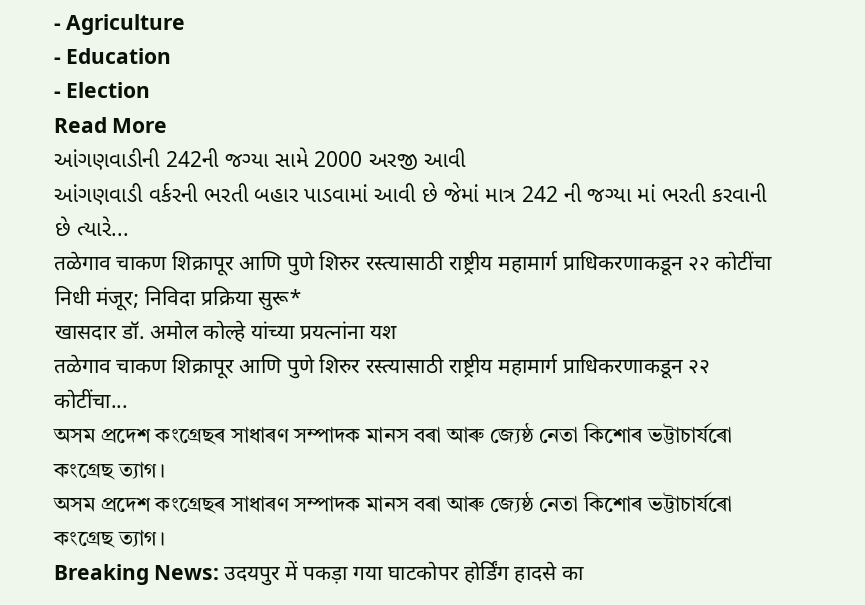- Agriculture
- Education
- Election
Read More
આંગણવાડીની 242ની જગ્યા સામે 2000 અરજી આવી
આંગણવાડી વર્કરની ભરતી બહાર પાડવામાં આવી છે જેમાં માત્ર 242 ની જગ્યા માં ભરતી કરવાની છે ત્યારે...
तळेगाव चाकण शिक्रापूर आणि पुणे शिरुर रस्त्यासाठी राष्ट्रीय महामार्ग प्राधिकरणाकडून २२ कोटींचा निधी मंजूर; निविदा प्रक्रिया सुरू*
खासदार डॉ. अमोल कोल्हे यांच्या प्रयत्नांना यश
तळेगाव चाकण शिक्रापूर आणि पुणे शिरुर रस्त्यासाठी राष्ट्रीय महामार्ग प्राधिकरणाकडून २२ कोटींचा...
অসম প্রদেশ কংগ্ৰেছৰ সাধাৰণ সম্পাদক মানস বৰা আৰু জ্যেষ্ঠ নেতা কিশোৰ ভট্টাচাৰ্যৰো কংগ্রেছ ত্যাগ।
অসম প্রদেশ কংগ্ৰেছৰ সাধাৰণ সম্পাদক মানস বৰা আৰু জ্যেষ্ঠ নেতা কিশোৰ ভট্টাচাৰ্যৰো কংগ্রেছ ত্যাগ।
Breaking News: उदयपुर में पकड़ा गया घाटकोपर होर्डिंग हादसे का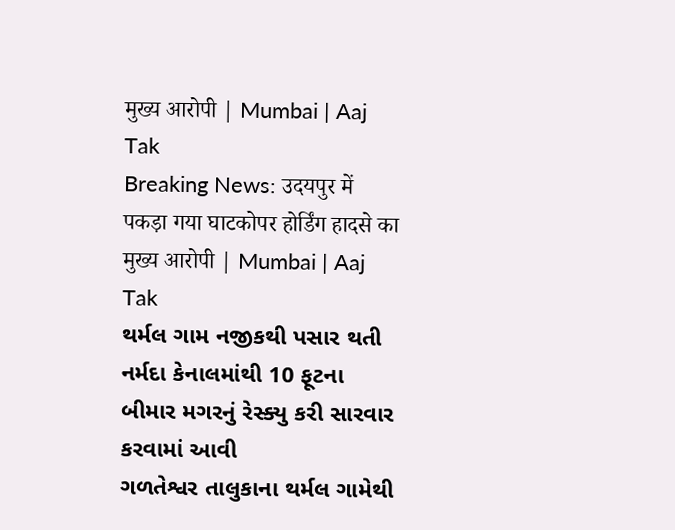मुख्य आरोपी | Mumbai | Aaj Tak
Breaking News: उदयपुर में पकड़ा गया घाटकोपर होर्डिंग हादसे का मुख्य आरोपी | Mumbai | Aaj Tak
થર્મલ ગામ નજીકથી પસાર થતી નર્મદા કેનાલમાંથી 10 ફૂટના બીમાર મગરનું રેસ્ક્યુ કરી સારવાર કરવામાં આવી
ગળતેશ્વર તાલુકાના થર્મલ ગામેથી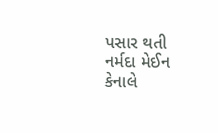પસાર થતી નર્મદા મેઈન કેનાલે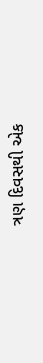ત્રણ દિવસથી એક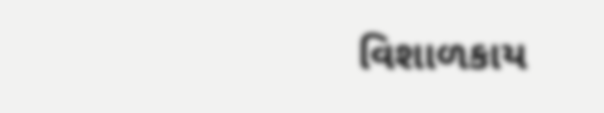વિશાળકાય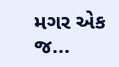મગર એક જ...